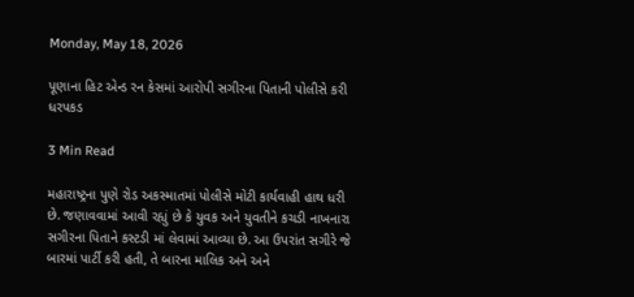Monday, May 18, 2026

પૂણાના હિટ એન્ડ રન કેસમાં આરોપી સગીરના પિતાની પોલીસે કરી ધરપકડ

3 Min Read

મહારાષ્ટ્રના પુણે રોડ અકસ્માતમાં પોલીસે મોટી કાર્યવાહી હાથ ધરી છે. જણાવવામાં આવી રહ્યું છે કે યુવક અને યુવતીને કચડી નાખનારા સગીરના પિતાને કસ્ટડી માં લેવામાં આવ્યા છે. આ ઉપરાંત સગીરે જે બારમાં પાર્ટી કરી હતી, તે બારના માલિક અને અને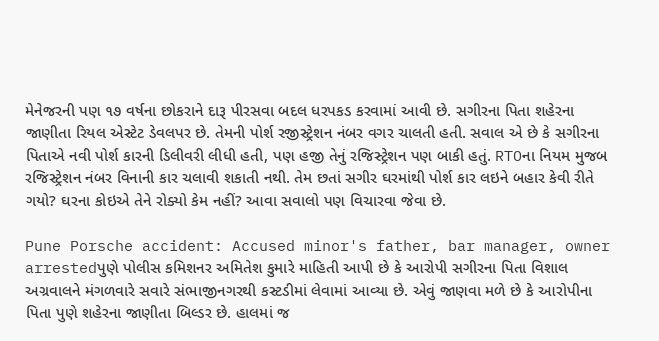મેનેજરની પણ ૧૭ વર્ષના છોકરાને દારૂ પીરસવા બદલ ધરપકડ કરવામાં આવી છે. સગીરના પિતા શહેરના જાણીતા રિયલ એસ્ટેટ ડેવલપર છે. તેમની પોર્શ રજીસ્ટ્રેશન નંબર વગર ચાલતી હતી. સવાલ એ છે કે સગીરના પિતાએ નવી પોર્શ કારની ડિલીવરી લીધી હતી, પણ હજી તેનું રજિસ્ટ્રેશન પણ બાકી હતું. RTOના નિયમ મુજબ રજિસ્ટ્રેશન નંબર વિનાની કાર ચલાવી શકાતી નથી. તેમ છતાં સગીર ઘરમાંથી પોર્શ કાર લઇને બહાર કેવી રીતે ગયો? ઘરના કોઇએ તેને રોક્યો કેમ નહીં? આવા સવાલો પણ વિચારવા જેવા છે.

Pune Porsche accident: Accused minor's father, bar manager, owner arrestedપુણે પોલીસ કમિશનર અમિતેશ કુમારે માહિતી આપી છે કે આરોપી સગીરના પિતા વિશાલ અગ્રવાલને મંગળવારે સવારે સંભાજીનગરથી કસ્ટડીમાં લેવામાં આવ્યા છે. એવું જાણવા મળે છે કે આરોપીના પિતા પુણે શહેરના જાણીતા બિલ્ડર છે. હાલમાં જ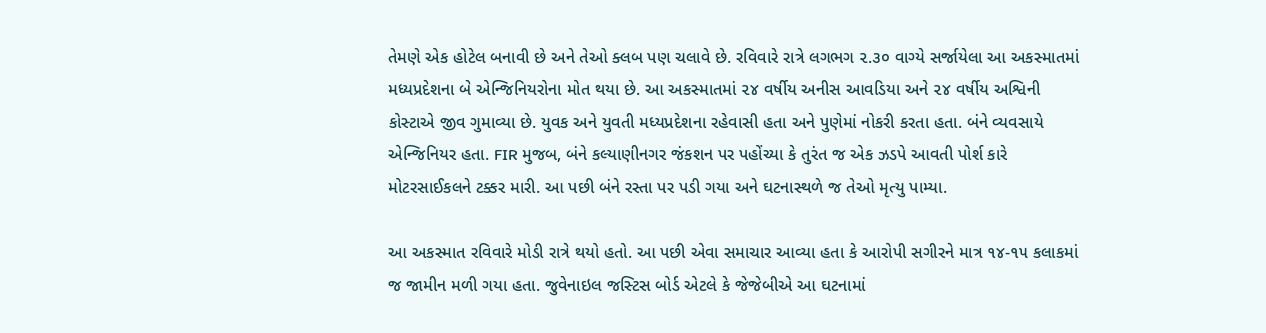તેમણે એક હોટેલ બનાવી છે અને તેઓ ક્લબ પણ ચલાવે છે. રવિવારે રાત્રે લગભગ ૨.૩૦ વાગ્યે સર્જાયેલા આ અકસ્માતમાં મધ્યપ્રદેશના બે એન્જિનિયરોના મોત થયા છે. આ અકસ્માતમાં ૨૪ વર્ષીય અનીસ આવડિયા અને ૨૪ વર્ષીય અશ્વિની કોસ્ટાએ જીવ ગુમાવ્યા છે. યુવક અને યુવતી મધ્યપ્રદેશના રહેવાસી હતા અને પુણેમાં નોકરી કરતા હતા. બંને વ્યવસાયે એન્જિનિયર હતા. FIR મુજબ, બંને કલ્યાણીનગર જંકશન પર પહોંચ્યા કે તુરંત જ એક ઝડપે આવતી પોર્શ કારે મોટરસાઈકલને ટક્કર મારી. આ પછી બંને રસ્તા પર પડી ગયા અને ઘટનાસ્થળે જ તેઓ મૃત્યુ પામ્યા.

આ અકસ્માત રવિવારે મોડી રાત્રે થયો હતો. આ પછી એવા સમાચાર આવ્યા હતા કે આરોપી સગીરને માત્ર ૧૪-૧૫ કલાકમાં જ જામીન મળી ગયા હતા. જુવેનાઇલ જસ્ટિસ બોર્ડ એટલે કે જેજેબીએ આ ઘટનામાં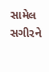સામેલ સગીરને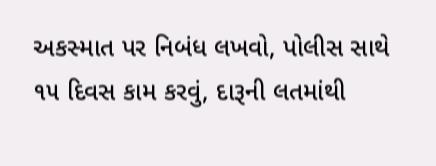અકસ્માત પર નિબંધ લખવો, પોલીસ સાથે ૧૫ દિવસ કામ કરવું, દારૂની લતમાંથી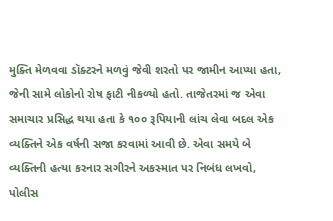મુક્તિ મેળવવા ડૉક્ટરને મળવું જેવી શરતો પર જામીન આપ્યા હતા, જેની સામે લોકોનો રોષ ફાટી નીકળ્યો હતો. તાજેતરમાં જ એવા સમાચાર પ્રસિદ્ધ થયા હતા કે ૧૦૦ રૂપિયાની લાંચ લેવા બદલ એક વ્યક્તિને એક વર્ષની સજા કરવામાં આવી છે. એવા સમયે બે વ્યક્તિની હત્યા કરનાર સગીરને અકસ્માત પર નિબંધ લખવો, પોલીસ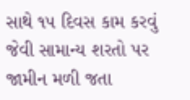સાથે ૧૫ દિવસ કામ કરવું જેવી સામાન્ય શરતો પર જામીન મળી જતા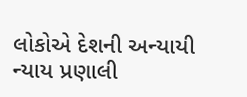લોકોએ દેશની અન્યાયી ન્યાય પ્રણાલી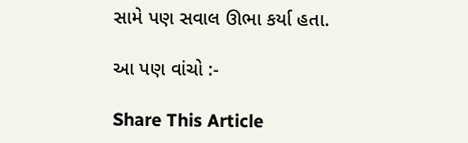સામે પણ સવાલ ઊભા કર્યા હતા.

આ પણ વાંચો :-

Share This Article